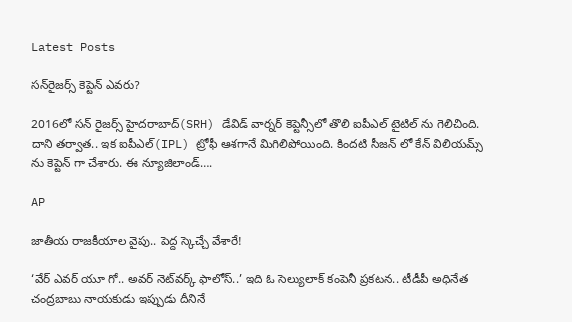Latest Posts

సన్‌రైజర్స్ కెప్టెన్ ఎవరు?

2016లో సన్ రైజర్స్ హైదరాబాద్(SRH) డేవిడ్ వార్నర్ కెప్టెన్సీలో తొలి ఐపీఎల్ టైటిల్ ను గెలిచింది. దాని తర్వాత.. ఇక ఐపీఎల్(IPL) ట్రోఫీ ఆశగానే మిగిలిపోయింది. కిందటి సీజన్ లో కేన్ విలియమ్స్ ను కెప్టెన్ గా చేశారు. ఈ న్యూజిలాండ్….

AP

జాతీయ రాజకీయాల వైపు.. పెద్ద స్కెచ్చే వేశారే!

‘వేర్‌ ఎవర్‌ యూ గో.. అవర్‌ నెట్‌వర్క్‌ ఫాలోస్‌..’ ఇది ఓ సెల్యులాక్‌ కంపెనీ ప్రకటన.. టీడీపీ అధినేత చంద్రబాబు నాయకుడు ఇప్పుడు దీనినే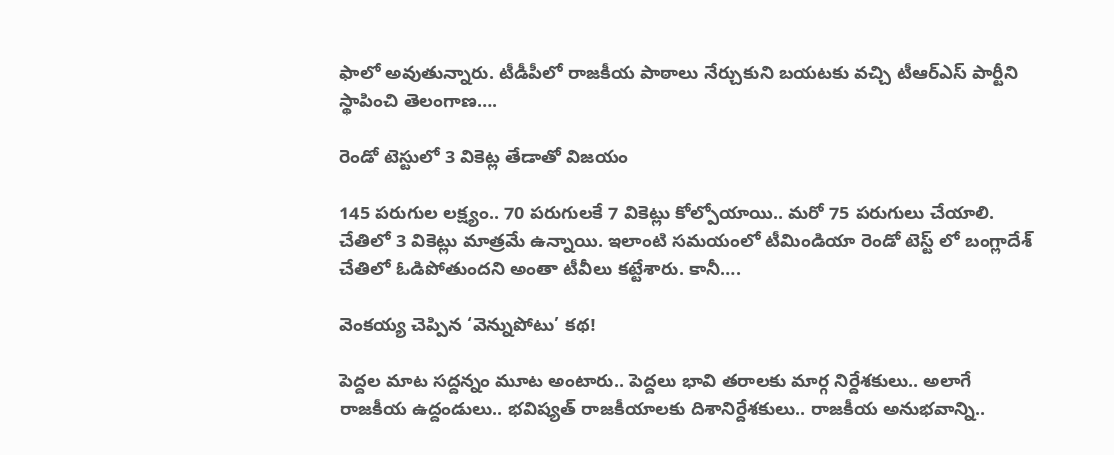ఫాలో అవుతున్నారు. టీడీపీలో రాజకీయ పాఠాలు నేర్చుకుని బయటకు వచ్చి టీఆర్‌ఎస్‌ పార్టీని స్థాపించి తెలంగాణ….

రెండో టెస్టులో 3 వికెట్ల తేడాతో విజయం

145 పరుగుల లక్ష్యం.. 70 పరుగులకే 7 వికెట్లు కోల్పోయాయి.. మరో 75 పరుగులు చేయాలి. చేతిలో 3 వికెట్లు మాత్రమే ఉన్నాయి. ఇలాంటి సమయంలో టీమిండియా రెండో టెస్ట్ లో బంగ్లాదేశ్ చేతిలో ఓడిపోతుందని అంతా టీవీలు కట్టేశారు. కానీ….

వెంకయ్య చెప్పిన ‘వెన్నుపోటు’ కథ!

పెద్దల మాట సద్దన్నం మూట అంటారు.. పెద్దలు భావి తరాలకు మార్గ నిర్దేశకులు.. అలాగే రాజకీయ ఉద్దండులు.. భవిష్యత్‌ రాజకీయాలకు దిశానిర్దేశకులు.. రాజకీయ అనుభవాన్ని..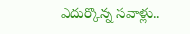ఎదుర్కొన్న సవాళ్లు..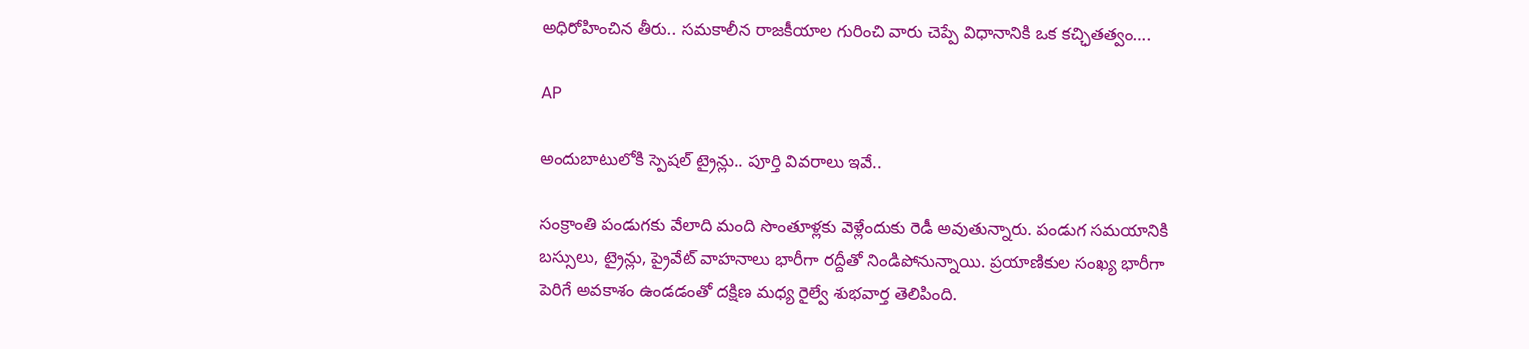అధిరోహించిన తీరు.. సమకాలీన రాజకీయాల గురించి వారు చెప్పే విధానానికి ఒక కచ్ఛితత్వం….

AP

అందుబాటులోకి స్పెషల్ ట్రైన్లు.. పూర్తి వివరాలు ఇవే..

సంక్రాంతి పండుగకు వేలాది మంది సొంతూళ్లకు వెళ్లేందుకు రెడీ అవుతున్నారు. పండుగ సమయానికి బస్సులు, ట్రైన్లు, ప్రైవేట్ వాహనాలు భారీగా రద్దీతో నిండిపోనున్నాయి. ప్రయాణికుల సంఖ్య భారీగా పెరిగే అవకాశం ఉండడంతో దక్షిణ మధ్య రైల్వే శుభవార్త తెలిపింది.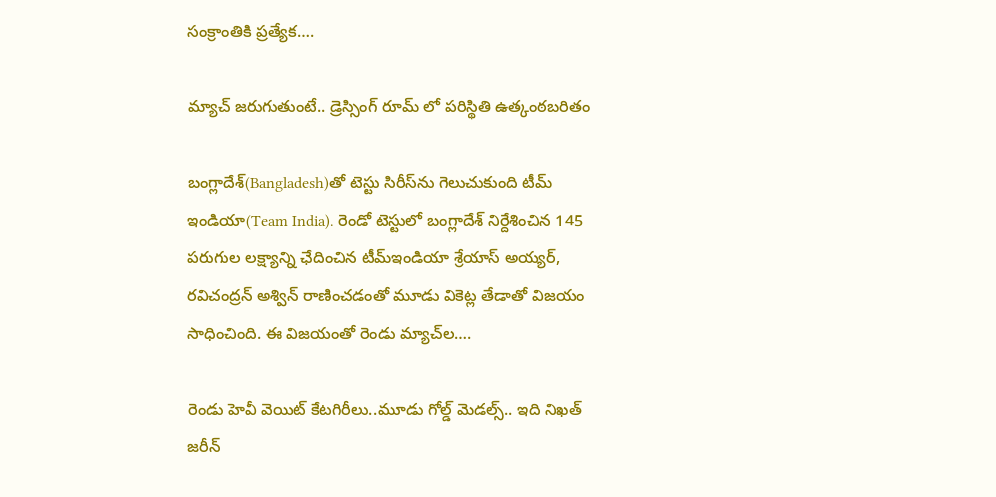సంక్రాంతికి ప్రత్యేక….

మ్యాచ్ జరుగుతుంటే.. డ్రెస్సింగ్ రూమ్ లో పరిస్థితి ఉత్కంఠబరితం

బంగ్లాదేశ్‌(Bangladesh)తో టెస్టు సిరీస్‌ను గెలుచుకుంది టీమ్ ఇండియా(Team India). రెండో టెస్టులో బంగ్లాదేశ్‌ నిర్దేశించిన 145 పరుగుల లక్ష్యాన్ని ఛేదించిన టీమ్‌ఇండియా శ్రేయాస్‌ అయ్యర్‌, రవిచంద్రన్‌ అశ్విన్‌ రాణించడంతో మూడు వికెట్ల తేడాతో విజయం సాధించింది. ఈ విజయంతో రెండు మ్యాచ్‌ల….

రెండు హెవీ వెయిట్ కేటగిరీలు..మూడు గోల్డ్ మెడల్స్.. ఇది నిఖత్ జరీన్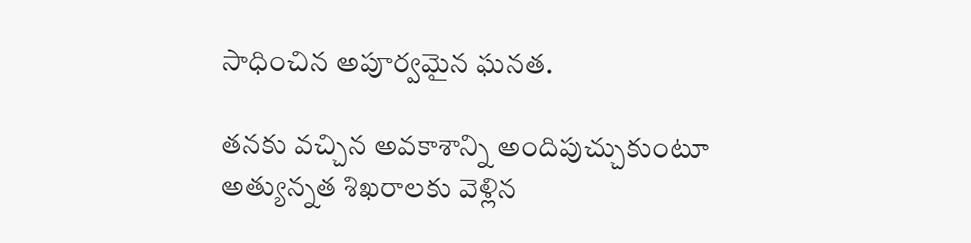సాధించిన అపూర్వమైన ఘనత.

తనకు వచ్చిన అవకాశాన్ని అందిపుచ్చుకుంటూ అత్యున్నత శిఖరాలకు వెళ్లిన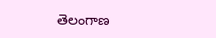తెలంగాణ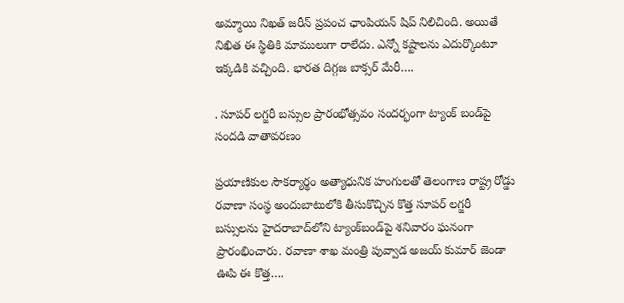అమ్మాయి నిఖత్ జరీన్ ప్రపంచ ఛాంపియన్ షిప్ నిలిచింది. అయితే నిఖిత ఈ స్థితికి మాములుగా రాలేదు. ఎన్నో కష్టాలను ఎదుర్కొంటూ ఇక్కడికి వచ్చింది. భారత దిగ్గజ బాక్సర్ మేరీ….

. సూపర్ లగ్జరీ బస్సుల ప్రారంభోత్సవం సందర్భంగా ట్యాంక్ బండ్‌పై సందడి వాతావరణం

ప్రయాణికుల సౌకర్యార్థం అత్యాధునిక హంగులతో తెలంగాణ రాష్ట్ర రోడ్డు రవాణా సంస్థ అందుబాటులోకి తీసుకొచ్చిన కొత్త సూపర్‌ లగ్జరీ బస్సులను హైదరాబాద్‌లోని ట్యాంక్‌బండ్‌పై శనివారం ఘనంగా ప్రారంభించారు. రవాణా శాఖ మంత్రి పువ్వాడ అజయ్‌ కుమార్‌ జెండా ఊపి ఈ కొత్త….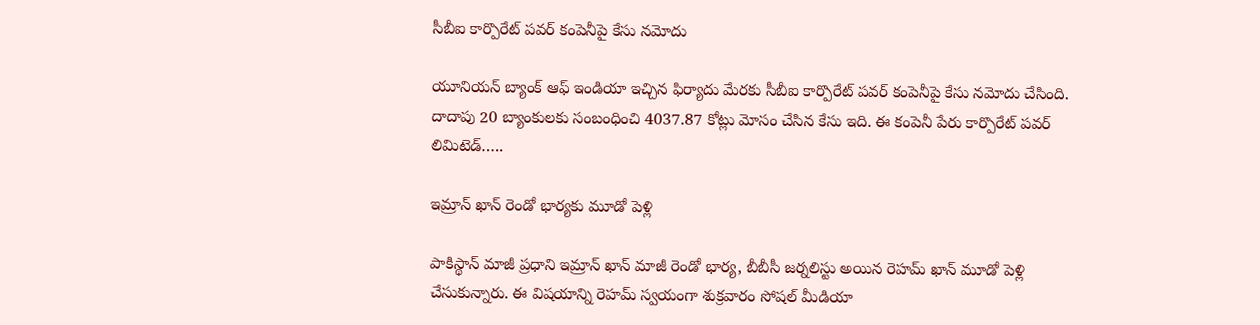సీబీఐ కార్పొరేట్ పవర్ కంపెనీపై కేసు నమోదు

యూనియన్ బ్యాంక్ ఆఫ్ ఇండియా ఇచ్చిన ఫిర్యాదు మేరకు సీబీఐ కార్పొరేట్ పవర్ కంపెనీపై కేసు నమోదు చేసింది. దాదాపు 20 బ్యాంకులకు సంబంధించి 4037.87 కోట్లు మోసం చేసిన కేసు ఇది. ఈ కంపెనీ పేరు కార్పొరేట్ పవర్ లిమిటెడ్…..

ఇమ్రాన్‌ ఖాన్‌ రెండో భార్యకు మూడో పెళ్లి

పాకిస్థాన్ మాజీ ప్రధాని ఇమ్రాన్ ఖాన్ మాజీ రెండో భార్య, బీబీసీ జర్నలిస్టు అయిన రెహమ్ ఖాన్ మూడో పెళ్లి చేసుకున్నారు. ఈ విషయాన్ని రెహమ్ స్వయంగా శుక్రవారం సోషల్ మీడియా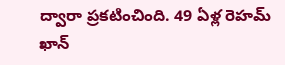ద్వారా ప్రకటించింది. 49 ఏళ్ల రెహమ్ ఖాన్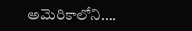అమెరికాలోని….